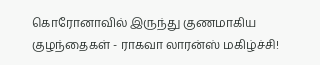கொரோனாவில் இருந்து குணமாகிய குழந்தைகள் - ராகவா லாரன்ஸ் மகிழ்ச்சி!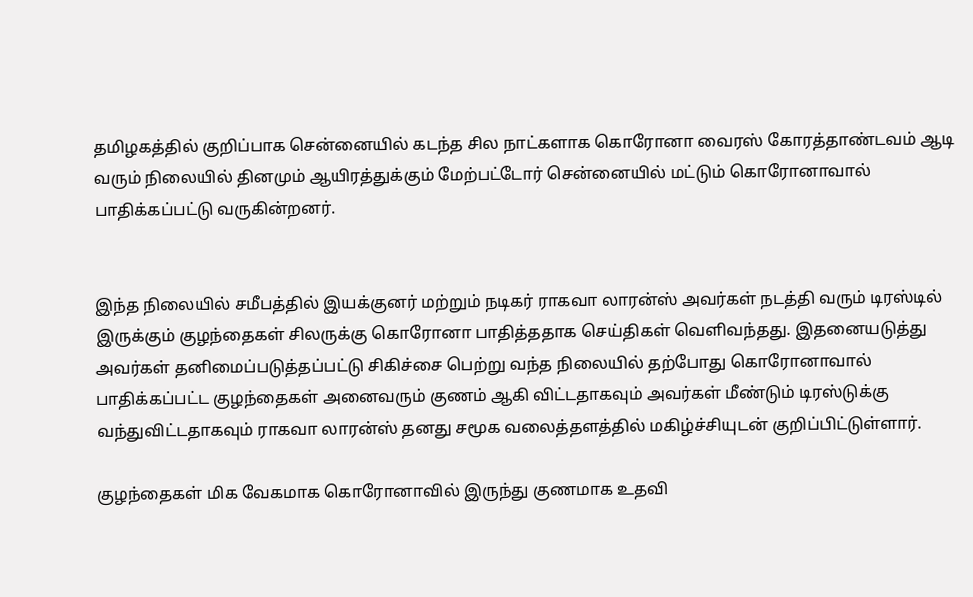தமிழகத்தில் குறிப்பாக சென்னையில் கடந்த சில நாட்களாக கொரோனா வைரஸ் கோரத்தாண்டவம் ஆடி வரும் நிலையில் தினமும் ஆயிரத்துக்கும் மேற்பட்டோர் சென்னையில் மட்டும் கொரோனாவால் பாதிக்கப்பட்டு வருகின்றனர்.


இந்த நிலையில் சமீபத்தில் இயக்குனர் மற்றும் நடிகர் ராகவா லாரன்ஸ் அவர்கள் நடத்தி வரும் டிரஸ்டில் இருக்கும் குழந்தைகள் சிலருக்கு கொரோனா பாதித்ததாக செய்திகள் வெளிவந்தது. இதனையடுத்து அவர்கள் தனிமைப்படுத்தப்பட்டு சிகிச்சை பெற்று வந்த நிலையில் தற்போது கொரோனாவால் பாதிக்கப்பட்ட குழந்தைகள் அனைவரும் குணம் ஆகி விட்டதாகவும் அவர்கள் மீண்டும் டிரஸ்டுக்கு வந்துவிட்டதாகவும் ராகவா லாரன்ஸ் தனது சமூக வலைத்தளத்தில் மகிழ்ச்சியுடன் குறிப்பிட்டுள்ளார்.

குழந்தைகள் மிக வேகமாக கொரோனாவில் இருந்து குணமாக உதவி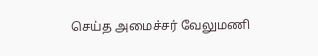செய்த அமைச்சர் வேலுமணி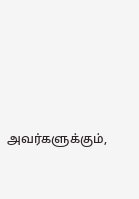அவர்களுக்கும்,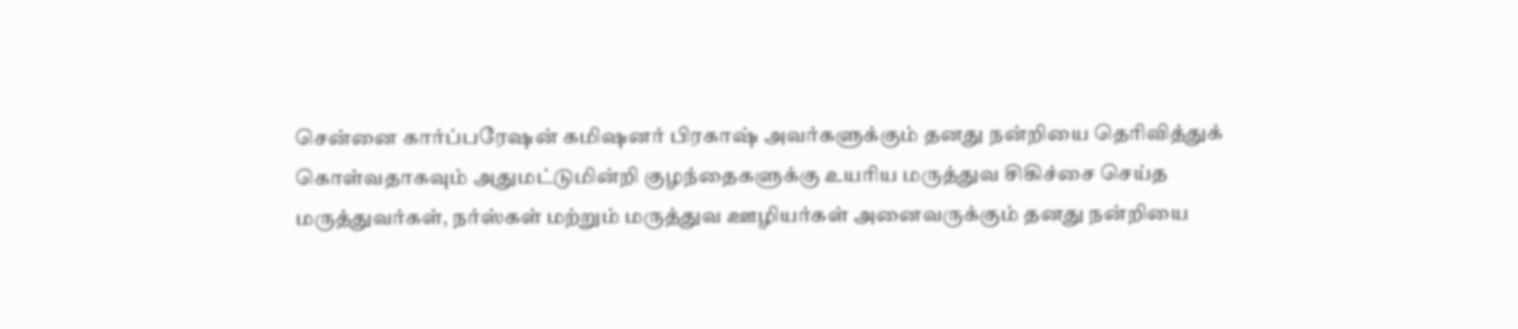சென்னை கார்ப்பரேஷன் கமிஷனர் பிரகாஷ் அவர்களுக்கும் தனது நன்றியை தெரிவித்துக் கொள்வதாகவும் அதுமட்டுமின்றி குழந்தைகளுக்கு உயரிய மருத்துவ சிகிச்சை செய்த மருத்துவர்கள், நர்ஸ்கள் மற்றும் மருத்துவ ஊழியர்கள் அனைவருக்கும் தனது நன்றியை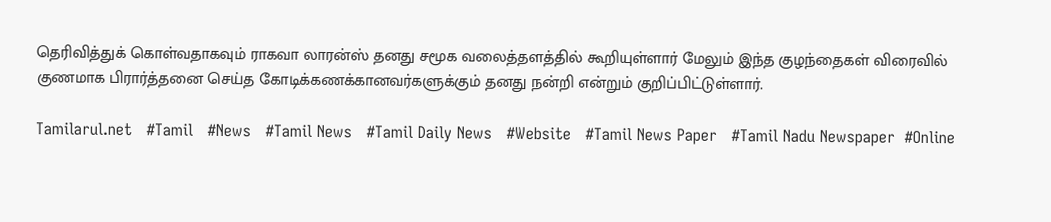தெரிவித்துக் கொள்வதாகவும் ராகவா லாரன்ஸ் தனது சமூக வலைத்தளத்தில் கூறியுள்ளார் மேலும் இந்த குழந்தைகள் விரைவில் குணமாக பிரார்த்தனை செய்த கோடிக்கணக்கானவர்களுக்கும் தனது நன்றி என்றும் குறிப்பிட்டுள்ளார்.

Tamilarul.net   #Tamil   #News   #Tamil News   #Tamil Daily News   #Website   #Tamil News Paper   #Tamil Nadu Newspaper  #Online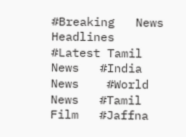#Breaking   News Headlines    #Latest Tamil News   #India News    #World News   #Tamil Film   #Jaffna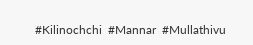#Kilinochchi  #Mannar  #Mullathivu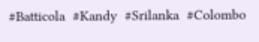#Batticola  #Kandy  #Srilanka  #Colombo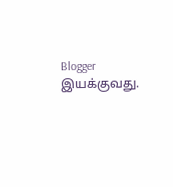Blogger இயக்குவது.